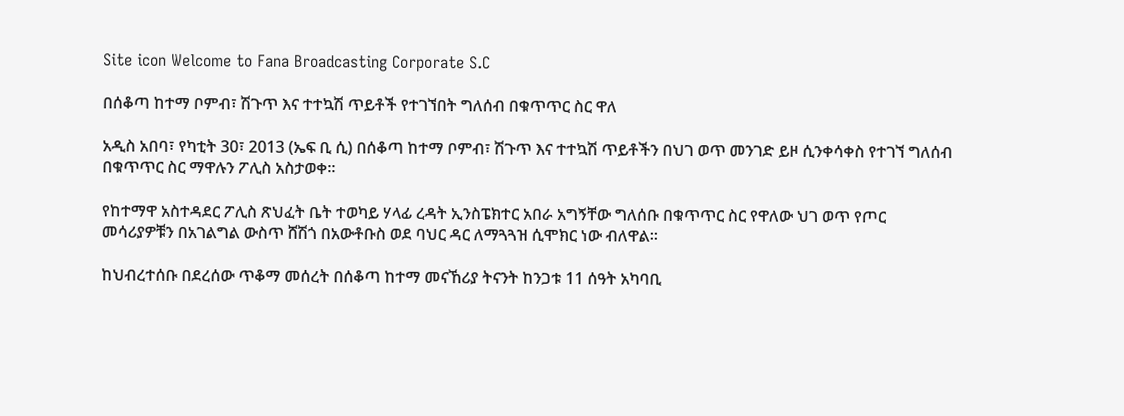Site icon Welcome to Fana Broadcasting Corporate S.C

በሰቆጣ ከተማ ቦምብ፣ ሽጉጥ እና ተተኳሽ ጥይቶች የተገኘበት ግለሰብ በቁጥጥር ስር ዋለ

አዲስ አበባ፣ የካቲት 30፣ 2013 (ኤፍ ቢ ሲ) በሰቆጣ ከተማ ቦምብ፣ ሽጉጥ እና ተተኳሽ ጥይቶችን በህገ ወጥ መንገድ ይዞ ሲንቀሳቀስ የተገኘ ግለሰብ በቁጥጥር ስር ማዋሉን ፖሊስ አስታወቀ።

የከተማዋ አስተዳደር ፖሊስ ጽህፈት ቤት ተወካይ ሃላፊ ረዳት ኢንስፔክተር አበራ አግኝቸው ግለሰቡ በቁጥጥር ስር የዋለው ህገ ወጥ የጦር መሳሪያዎቹን በአገልግል ውስጥ ሸሽጎ በአውቶቡስ ወደ ባህር ዳር ለማጓጓዝ ሲሞክር ነው ብለዋል።

ከህብረተሰቡ በደረሰው ጥቆማ መሰረት በሰቆጣ ከተማ መናኸሪያ ትናንት ከንጋቱ 11 ሰዓት አካባቢ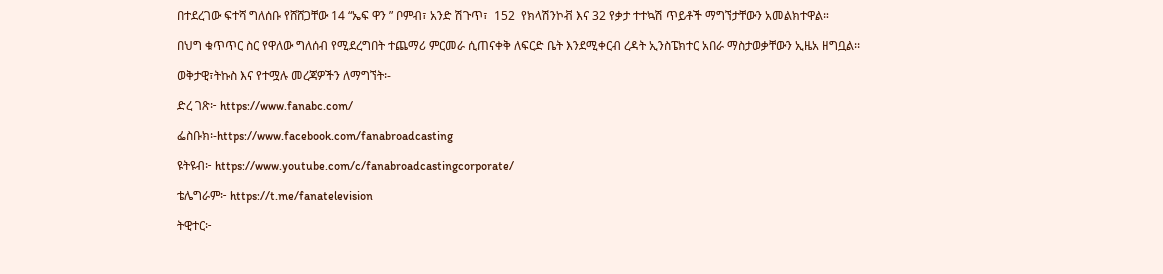በተደረገው ፍተሻ ግለሰቡ የሸሸጋቸው 14 “ኤፍ ዋን ” ቦምብ፣ አንድ ሽጉጥ፣  152  የክላሽንኮቭ እና 32 የቃታ ተተኳሽ ጥይቶች ማግኘታቸውን አመልክተዋል።

በህግ ቁጥጥር ስር የዋለው ግለሰብ የሚደረግበት ተጨማሪ ምርመራ ሲጠናቀቅ ለፍርድ ቤት እንደሚቀርብ ረዳት ኢንስፔክተር አበራ ማስታወቃቸውን ኢዜአ ዘግቧል፡፡

ወቅታዊ፣ትኩስ እና የተሟሉ መረጃዎችን ለማግኘት፡-

ድረ ገጽ፦ https://www.fanabc.com/

ፌስቡክ፡-https://www.facebook.com/fanabroadcasting

ዩትዩብ፦ https://www.youtube.com/c/fanabroadcastingcorporate/

ቴሌግራም፦ https://t.me/fanatelevision

ትዊተር፦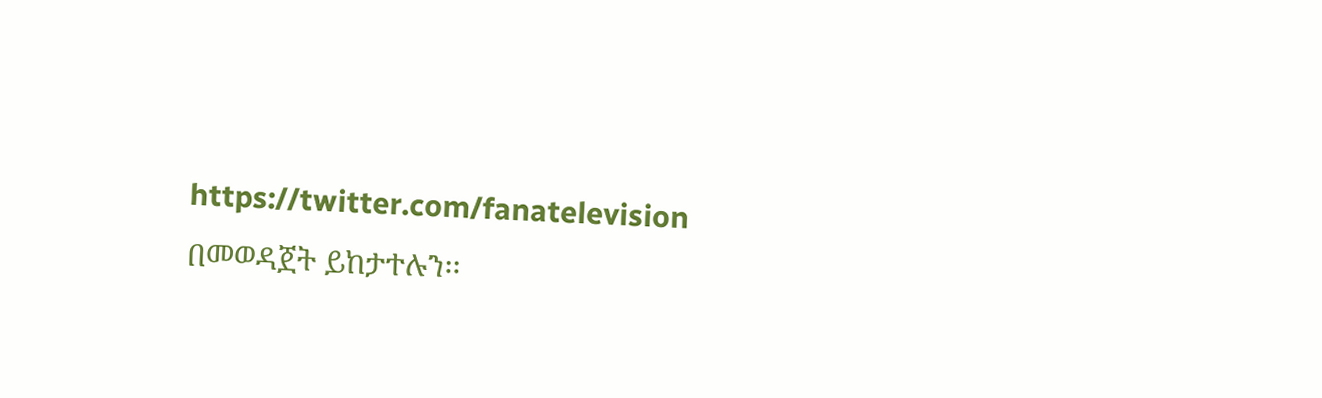https://twitter.com/fanatelevision በመወዳጀት ይከታተሉን፡፡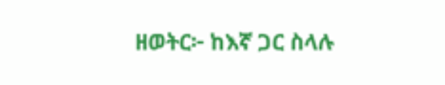ዘወትር፦ ከእኛ ጋር ስላሉ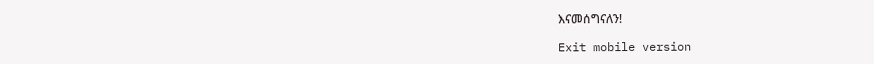እናመሰግናለን!

Exit mobile version